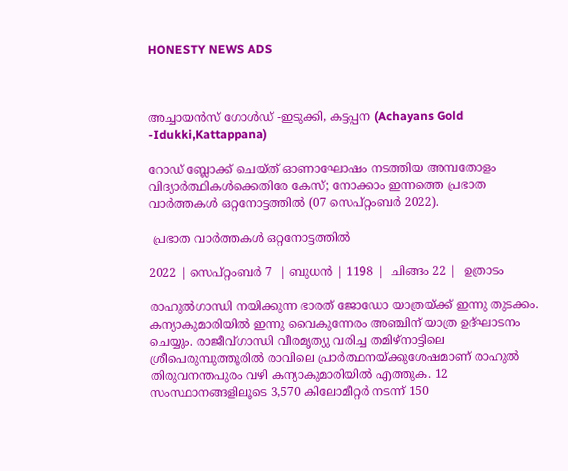HONESTY NEWS ADS



അച്ചായൻസ് ഗോൾഡ് -ഇടുക്കി, കട്ടപ്പന (Achayans Gold -Idukki,Kattappana)

റോഡ് ബ്ലോക്ക് ചെയ്ത് ഓണാഘോഷം നടത്തിയ അമ്പതോളം വിദ്യാര്‍ത്ഥികള്‍ക്കെതിരേ കേസ്; നോക്കാം ഇന്നത്തെ പ്രഭാത വാർത്തകൾ ഒറ്റനോട്ടത്തിൽ (07 സെപ്റ്റംബർ 2022).

 പ്രഭാത വാർത്തകൾ ഒറ്റനോട്ടത്തിൽ

2022 | സെപ്റ്റംബർ 7  | ബുധൻ | 1198 |  ചിങ്ങം 22 |  ഉത്രാടം

രാഹുല്‍ഗാന്ധി നയിക്കുന്ന ഭാരത് ജോഡോ യാത്രയ്ക്ക് ഇന്നു തുടക്കം. കന്യാകുമാരിയില്‍ ഇന്നു വൈകുന്നേരം അഞ്ചിന് യാത്ര ഉദ്ഘാടനം ചെയ്യും. രാജീവ്ഗാന്ധി വീരമൃത്യു വരിച്ച തമിഴ്‌നാട്ടിലെ ശ്രീപെരുമ്പുത്തൂരില്‍ രാവിലെ പ്രാര്‍ത്ഥനയ്ക്കുശേഷമാണ് രാഹുല്‍ തിരുവനന്തപുരം വഴി കന്യാകുമാരിയില്‍ എത്തുക. 12 സംസ്ഥാനങ്ങളിലൂടെ 3,570 കിലോമീറ്റര്‍ നടന്ന് 150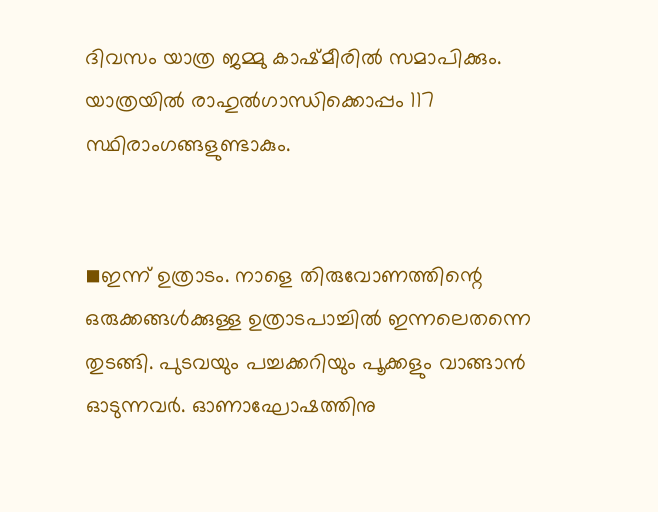ദിവസം യാത്ര ജമ്മു കാഷ്മീരില്‍ സമാപിക്കും. യാത്രയില്‍ രാഹുല്‍ഗാന്ധിക്കൊപ്പം 117 സ്ഥിരാംഗങ്ങളുണ്ടാകും.


◾ഇന്ന് ഉത്രാടം. നാളെ തിരുവോണത്തിന്റെ ഒരുക്കങ്ങള്‍ക്കുള്ള ഉത്രാടപാച്ചില്‍ ഇന്നലെതന്നെ തുടങ്ങി. പുടവയും പച്ചക്കറിയും പൂക്കളും വാങ്ങാന്‍ ഓടുന്നവര്‍. ഓണാഘോഷത്തിനു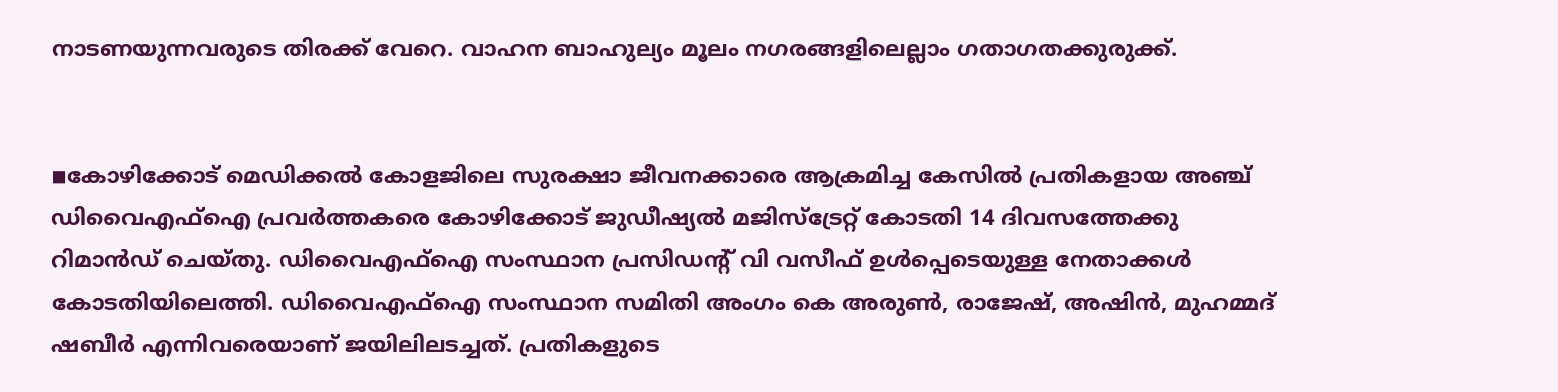നാടണയുന്നവരുടെ തിരക്ക് വേറെ. വാഹന ബാഹുല്യം മൂലം നഗരങ്ങളിലെല്ലാം ഗതാഗതക്കുരുക്ക്.


◾കോഴിക്കോട് മെഡിക്കല്‍ കോളജിലെ സുരക്ഷാ ജീവനക്കാരെ ആക്രമിച്ച കേസില്‍ പ്രതികളായ അഞ്ച് ഡിവൈഎഫ്ഐ പ്രവര്‍ത്തകരെ കോഴിക്കോട് ജുഡീഷ്യല്‍ മജിസ്‌ട്രേറ്റ് കോടതി 14 ദിവസത്തേക്കു റിമാന്‍ഡ് ചെയ്തു. ഡിവൈഎഫ്ഐ സംസ്ഥാന പ്രസിഡന്റ് വി വസീഫ് ഉള്‍പ്പെടെയുള്ള നേതാക്കള്‍ കോടതിയിലെത്തി. ഡിവൈഎഫ്ഐ സംസ്ഥാന സമിതി അംഗം കെ അരുണ്‍, രാജേഷ്, അഷിന്‍, മുഹമ്മദ് ഷബീര്‍ എന്നിവരെയാണ് ജയിലിലടച്ചത്. പ്രതികളുടെ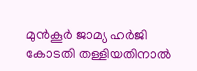മുന്‍കൂര്‍ ജാമ്യ ഹര്‍ജി കോടതി തള്ളിയതിനാല്‍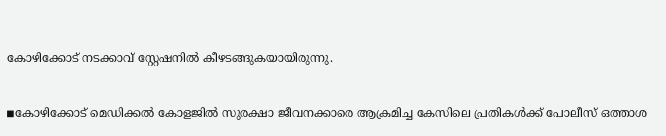കോഴിക്കോട് നടക്കാവ് സ്റ്റേഷനില്‍ കീഴടങ്ങുകയായിരുന്നു.


◾കോഴിക്കോട് മെഡിക്കല്‍ കോളജില്‍ സുരക്ഷാ ജീവനക്കാരെ ആക്രമിച്ച കേസിലെ പ്രതികള്‍ക്ക് പോലീസ് ഒത്താശ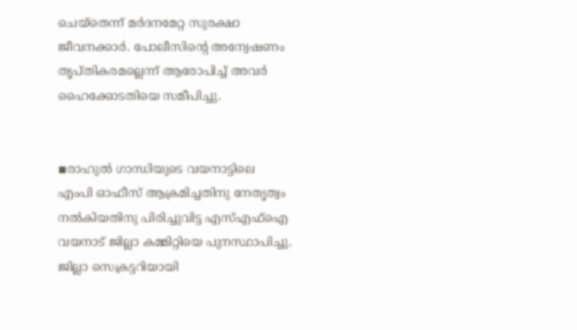ചെയ്തെന്ന് മര്‍ദനമേറ്റ സുരക്ഷാ ജീവനക്കാര്‍. പോലീസിന്റെ അന്വേഷണം തൃപ്തികരമല്ലെന്ന് ആരോപിച്ച് അവര്‍ ഹൈക്കോടതിയെ സമീപിച്ചു.


◾രാഹുല്‍ ഗാന്ധിയുടെ വയനാട്ടിലെ എംപി ഓഫീസ് ആക്രമിച്ചതിനു നേതൃത്വം നല്‍കിയതിനു പിരിച്ചുവിട്ട എസ്എഫ്ഐ വയനാട് ജില്ലാ കമ്മിറ്റിയെ പുനസ്ഥാപിച്ചു. ജില്ലാ സെക്രട്ടറിയായി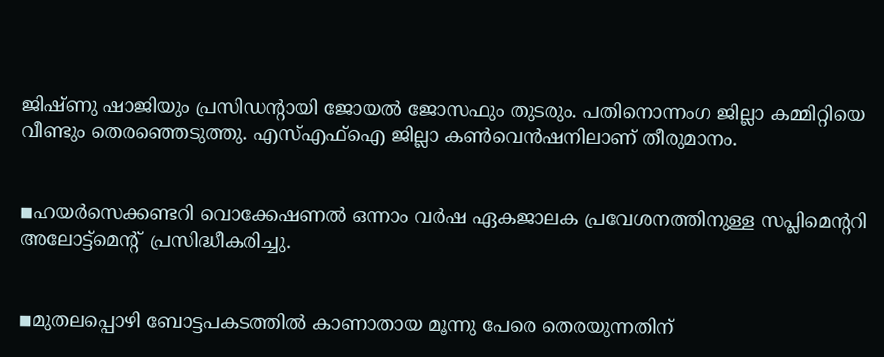ജിഷ്ണു ഷാജിയും പ്രസിഡന്റായി ജോയല്‍ ജോസഫും തുടരും. പതിനൊന്നംഗ ജില്ലാ കമ്മിറ്റിയെ വീണ്ടും തെരഞ്ഞെടുത്തു. എസ്എഫ്ഐ ജില്ലാ കണ്‍വെന്‍ഷനിലാണ് തീരുമാനം.


◾ഹയര്‍സെക്കണ്ടറി വൊക്കേഷണല്‍ ഒന്നാം വര്‍ഷ ഏകജാലക പ്രവേശനത്തിനുള്ള സപ്ലിമെന്ററി അലോട്ട്മെന്റ്  പ്രസിദ്ധീകരിച്ചു.


◾മുതലപ്പൊഴി ബോട്ടപകടത്തില്‍ കാണാതായ മൂന്നു പേരെ തെരയുന്നതിന്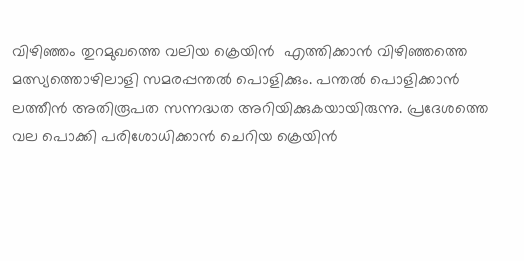വിഴിഞ്ഞം തുറമുഖത്തെ വലിയ ക്രെയിന്‍  എത്തിക്കാന്‍ വിഴിഞ്ഞത്തെ മത്സ്യത്തൊഴിലാളി സമരപ്പന്തല്‍ പൊളിക്കും. പന്തല്‍ പൊളിക്കാന്‍ ലത്തീന്‍ അതിരൂപത സന്നദ്ധത അറിയിക്കുകയായിരുന്നു. പ്രദേശത്തെ വല പൊക്കി പരിശോധിക്കാന്‍ ചെറിയ ക്രെയിന്‍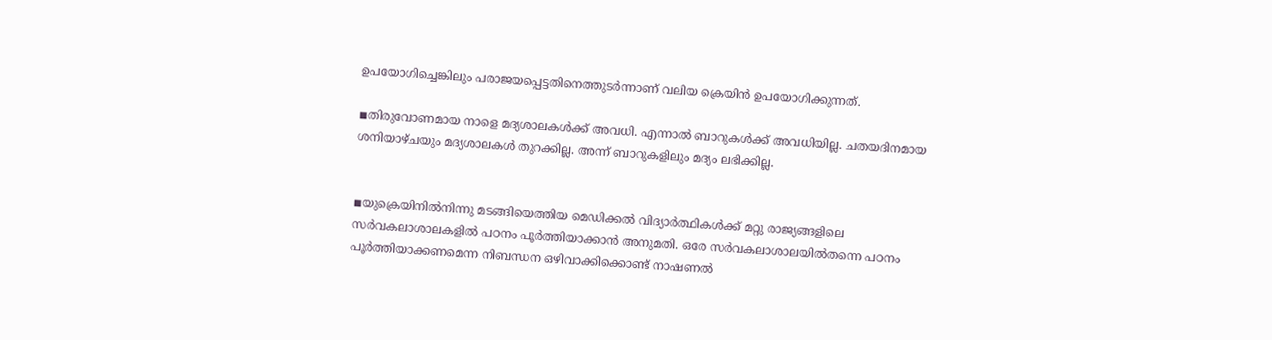ഉപയോഗിച്ചെങ്കിലും പരാജയപ്പെട്ടതിനെത്തുടര്‍ന്നാണ് വലിയ ക്രെയിന്‍ ഉപയോഗിക്കുന്നത്.

◾തിരുവോണമായ നാളെ മദ്യശാലകള്‍ക്ക് അവധി. എന്നാല്‍ ബാറുകള്‍ക്ക് അവധിയില്ല. ചതയദിനമായ ശനിയാഴ്ചയും മദ്യശാലകള്‍ തുറക്കില്ല. അന്ന് ബാറുകളിലും മദ്യം ലഭിക്കില്ല.


◾യുക്രെയിനില്‍നിന്നു മടങ്ങിയെത്തിയ മെഡിക്കല്‍ വിദ്യാര്‍ത്ഥികള്‍ക്ക് മറ്റു രാജ്യങ്ങളിലെ സര്‍വകലാശാലകളില്‍ പഠനം പൂര്‍ത്തിയാക്കാന്‍ അനുമതി. ഒരേ സര്‍വകലാശാലയില്‍തന്നെ പഠനം പൂര്‍ത്തിയാക്കണമെന്ന നിബന്ധന ഒഴിവാക്കിക്കൊണ്ട് നാഷണല്‍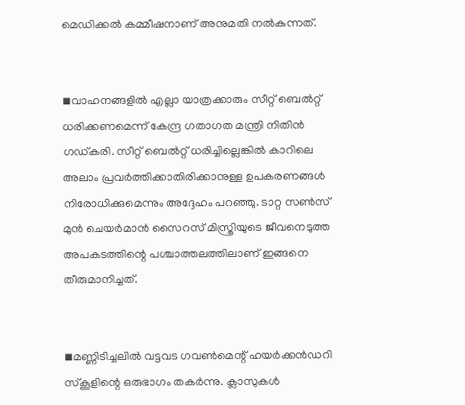മെഡിക്കല്‍ കമ്മീഷനാണ് അനുമതി നല്‍കുന്നത്.


◾വാഹനങ്ങളില്‍ എല്ലാ യാത്രക്കാരും സീറ്റ് ബെല്‍റ്റ് ധരിക്കണമെന്ന് കേന്ദ്ര ഗതാഗത മന്ത്രി നിതിന്‍ ഗഡ്കരി. സീറ്റ് ബെല്‍റ്റ് ധരിച്ചില്ലെങ്കില്‍ കാറിലെ അലാം പ്രവര്‍ത്തിക്കാതിരിക്കാനുള്ള ഉപകരണങ്ങള്‍ നിരോധിക്കുമെന്നും അദ്ദേഹം പറഞ്ഞു. ടാറ്റ സണ്‍സ് മുന്‍ ചെയര്‍മാന്‍ സൈറസ് മിസ്ത്രിയുടെ ജീവനെടുത്ത അപകടത്തിന്റെ പശ്ചാത്തലത്തിലാണ് ഇങ്ങനെ തീരുമാനിച്ചത്.


◾മണ്ണിടിച്ചലില്‍ വട്ടവട ഗവണ്‍മെന്റ് ഹയര്‍ക്കന്‍ഡറി സ്‌കൂളിന്റെ ഒരുഭാഗം തകര്‍ന്നു. ക്ലാസുകള്‍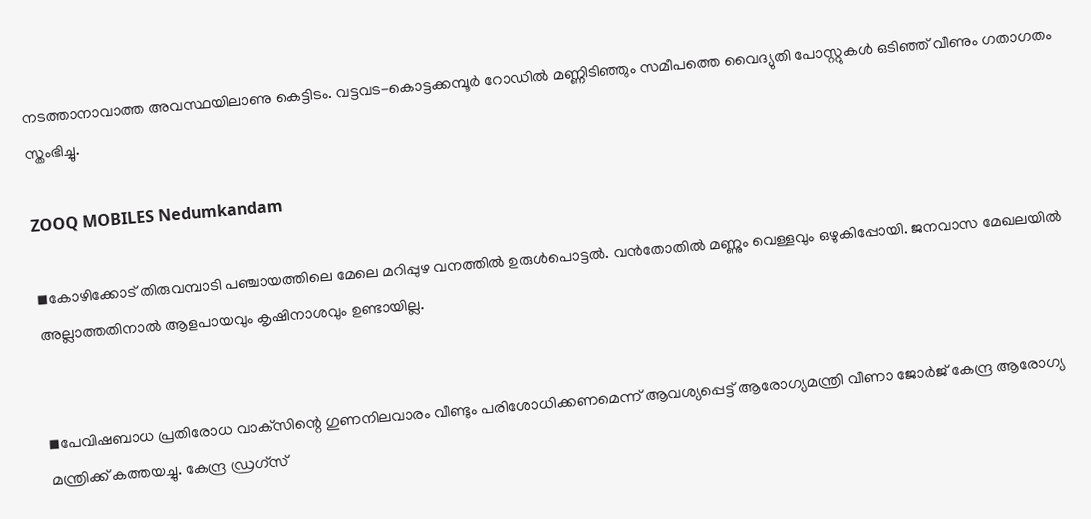നടത്താനാവാത്ത അവസ്ഥയിലാണു കെട്ടിടം. വട്ടവട-കൊട്ടക്കമ്പൂര്‍ റോഡില്‍ മണ്ണിടിഞ്ഞും സമീപത്തെ വൈദ്യുതി പോസ്റ്റുകള്‍ ഒടിഞ്ഞ് വീണും ഗതാഗതം സ്തംഭിച്ചു.

ZOOQ MOBILES Nedumkandam

◾കോഴിക്കോട് തിരുവമ്പാടി പഞ്ചായത്തിലെ മേലെ മറിപ്പുഴ വനത്തില്‍ ഉരുള്‍പൊട്ടല്‍. വന്‍തോതില്‍ മണ്ണും വെള്ളവും ഒഴുകിപ്പോയി. ജനവാസ മേഖലയില്‍ അല്ലാത്തതിനാല്‍ ആളപായവും കൃഷിനാശവും ഉണ്ടായില്ല.


◾പേവിഷബാധ പ്രതിരോധ വാക്‌സിന്റെ ഗുണനിലവാരം വീണ്ടും പരിശോധിക്കണമെന്ന് ആവശ്യപ്പെട്ട് ആരോഗ്യമന്ത്രി വീണാ ജോര്‍ജ് കേന്ദ്ര ആരോഗ്യ മന്ത്രിക്ക് കത്തയച്ചു. കേന്ദ്ര ഡ്രഗ്‌സ്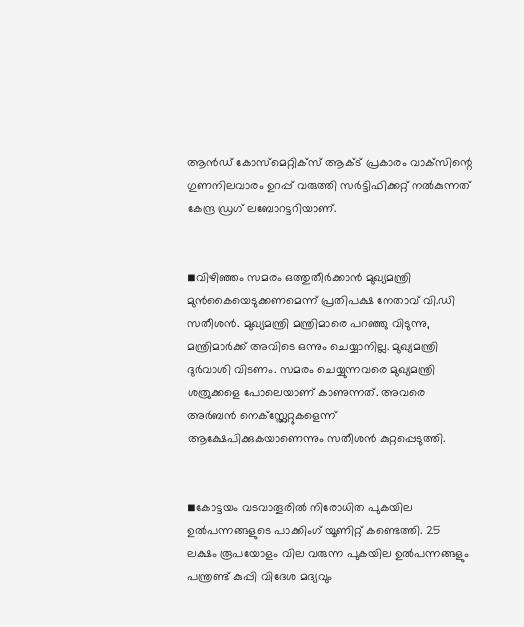ആന്‍ഡ് കോസ്‌മെറ്റിക്‌സ് ആക്ട് പ്രകാരം വാക്‌സിന്റെ ഗുണനിലവാരം ഉറപ്പ് വരുത്തി സര്‍ട്ടിഫിക്കറ്റ് നല്‍കുന്നത് കേന്ദ്ര ഡ്രഗ് ലബോറട്ടറിയാണ്.


◾വിഴിഞ്ഞം സമരം ഒത്തുതീര്‍ക്കാന്‍ മുഖ്യമന്ത്രി മുന്‍കൈയെടുക്കണമെന്ന് പ്രതിപക്ഷ നേതാവ് വി.ഡി സതീശന്‍. മുഖ്യമന്ത്രി മന്ത്രിമാരെ പറഞ്ഞു വിടുന്നു, മന്ത്രിമാര്‍ക്ക് അവിടെ ഒന്നും ചെയ്യാനില്ല. മുഖ്യമന്ത്രി ദുര്‍വാശി വിടണം. സമരം ചെയ്യുന്നവരെ മുഖ്യമന്ത്രി ശത്രുക്കളെ പോലെയാണ് കാണുന്നത്. അവരെ അര്‍ബന്‍ നെക്സ്റ്റ്ലേറ്റുകളെന്ന് ആക്ഷേപിക്കുകയാണെന്നും സതീശന്‍ കുറ്റപ്പെടുത്തി.


◾കോട്ടയം വടവാതൂരില്‍ നിരോധിത പുകയില ഉല്‍പന്നങ്ങളുടെ പാക്കിംഗ് യൂണിറ്റ് കണ്ടെത്തി. 25 ലക്ഷം രൂപയോളം വില വരുന്ന പുകയില ഉല്‍പന്നങ്ങളും പന്ത്രണ്ട് കുപ്പി വിദേശ മദ്യവും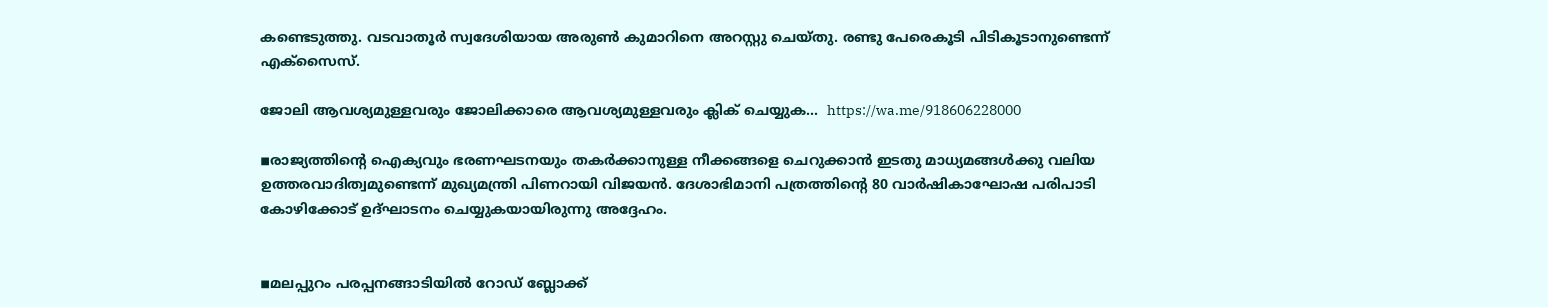കണ്ടെടുത്തു. വടവാതൂര്‍ സ്വദേശിയായ അരുണ്‍ കുമാറിനെ അറസ്റ്റു ചെയ്തു. രണ്ടു പേരെകൂടി പിടികൂടാനുണ്ടെന്ന് എക്സൈസ്.

ജോലി ആവശ്യമുള്ളവരും ജോലിക്കാരെ ആവശ്യമുള്ളവരും ക്ലിക് ചെയ്യുക...  https://wa.me/918606228000

◾രാജ്യത്തിന്റെ ഐക്യവും ഭരണഘടനയും തകര്‍ക്കാനുള്ള നീക്കങ്ങളെ ചെറുക്കാന്‍ ഇടതു മാധ്യമങ്ങള്‍ക്കു വലിയ ഉത്തരവാദിത്വമുണ്ടെന്ന് മുഖ്യമന്ത്രി പിണറായി വിജയന്‍. ദേശാഭിമാനി പത്രത്തിന്റെ 80 വാര്‍ഷികാഘോഷ പരിപാടി കോഴിക്കോട് ഉദ്ഘാടനം ചെയ്യുകയായിരുന്നു അദ്ദേഹം.


◾മലപ്പുറം പരപ്പനങ്ങാടിയില്‍ റോഡ് ബ്ലോക്ക്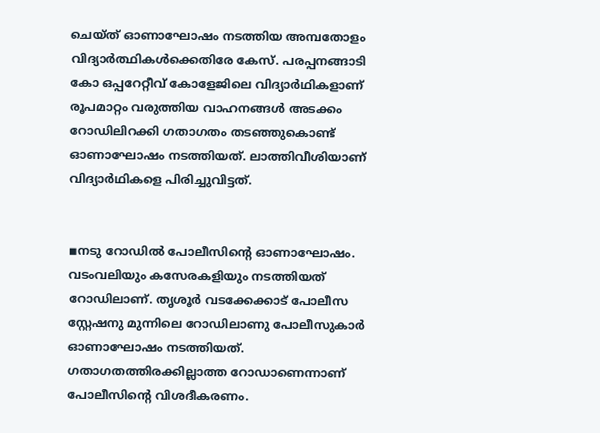ചെയ്ത് ഓണാഘോഷം നടത്തിയ അമ്പതോളം വിദ്യാര്‍ത്ഥികള്‍ക്കെതിരേ കേസ്. പരപ്പനങ്ങാടി കോ ഒപ്പറേറ്റീവ് കോളേജിലെ വിദ്യാര്‍ഥികളാണ് രൂപമാറ്റം വരുത്തിയ വാഹനങ്ങള്‍ അടക്കം റോഡിലിറക്കി ഗതാഗതം തടഞ്ഞുകൊണ്ട് ഓണാഘോഷം നടത്തിയത്. ലാത്തിവീശിയാണ് വിദ്യാര്‍ഥികളെ പിരിച്ചുവിട്ടത്.


◾നടു റോഡില്‍ പോലീസിന്റെ ഓണാഘോഷം. വടംവലിയും കസേരകളിയും നടത്തിയത് റോഡിലാണ്. തൃശൂര്‍ വടക്കേക്കാട് പോലീസ സ്റ്റേഷനു മുന്നിലെ റോഡിലാണു പോലീസുകാര്‍ ഓണാഘോഷം നടത്തിയത്. ഗതാഗതത്തിരക്കില്ലാത്ത റോഡാണെന്നാണ് പോലീസിന്റെ വിശദീകരണം.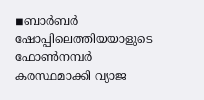◾ബാര്‍ബര്‍ ഷോപ്പിലെത്തിയയാളുടെ ഫോണ്‍നമ്പര്‍ കരസ്ഥമാക്കി വ്യാജ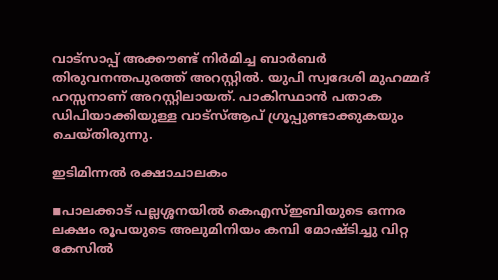വാട്സാപ്പ് അക്കൗണ്ട് നിര്‍മിച്ച ബാര്‍ബര്‍ തിരുവനന്തപുരത്ത് അറസ്റ്റില്‍. യുപി സ്വദേശി മുഹമ്മദ് ഹസ്സനാണ് അറസ്റ്റിലായത്. പാകിസ്ഥാന്‍ പതാക ഡിപിയാക്കിയുള്ള വാട്സ്ആപ് ഗ്രൂപ്പുണ്ടാക്കുകയും ചെയ്തിരുന്നു.

ഇടിമിന്നൽ രക്ഷാചാലകം

◾പാലക്കാട് പല്ലശ്ശനയില്‍ കെഎസ്ഇബിയുടെ ഒന്നര ലക്ഷം രൂപയുടെ അലുമിനിയം കമ്പി മോഷ്ടിച്ചു വിറ്റ കേസില്‍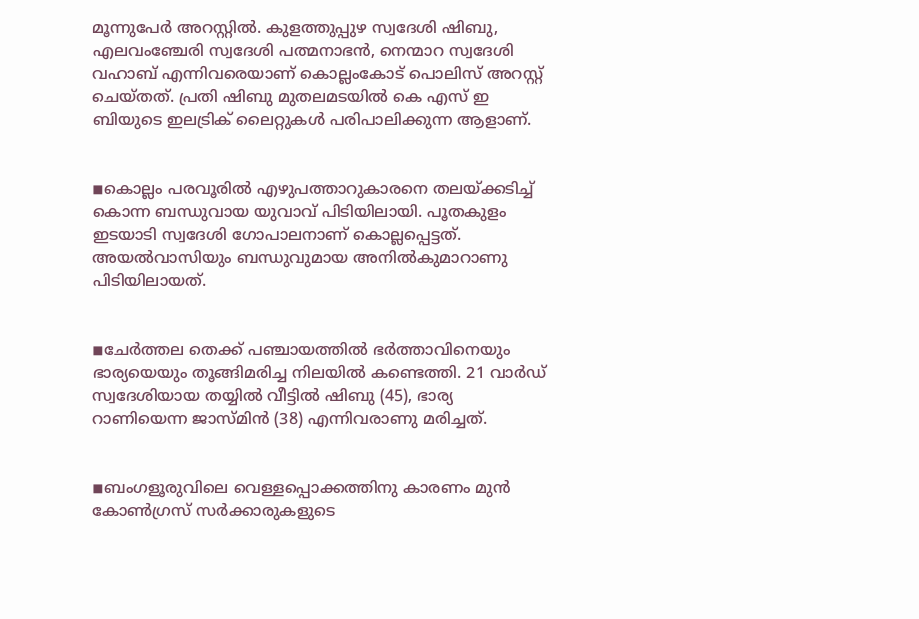മൂന്നുപേര്‍ അറസ്റ്റില്‍. കുളത്തുപ്പുഴ സ്വദേശി ഷിബു, എലവംഞ്ചേരി സ്വദേശി പത്മനാഭന്‍, നെന്മാറ സ്വദേശി  വഹാബ് എന്നിവരെയാണ് കൊല്ലംകോട് പൊലിസ് അറസ്റ്റ് ചെയ്തത്. പ്രതി ഷിബു മുതലമടയില്‍ കെ എസ് ഇ ബിയുടെ ഇലട്രിക് ലൈറ്റുകള്‍ പരിപാലിക്കുന്ന ആളാണ്.


◾കൊല്ലം പരവൂരില്‍ എഴുപത്താറുകാരനെ തലയ്ക്കടിച്ച് കൊന്ന ബന്ധുവായ യുവാവ് പിടിയിലായി. പൂതകുളം ഇടയാടി സ്വദേശി ഗോപാലനാണ് കൊല്ലപ്പെട്ടത്. അയല്‍വാസിയും ബന്ധുവുമായ അനില്‍കുമാറാണു പിടിയിലായത്.


◾ചേര്‍ത്തല തെക്ക് പഞ്ചായത്തില്‍ ഭര്‍ത്താവിനെയും ഭാര്യയെയും തൂങ്ങിമരിച്ച നിലയില്‍ കണ്ടെത്തി. 21 വാര്‍ഡ് സ്വദേശിയായ തയ്യില്‍ വീട്ടില്‍ ഷിബു (45), ഭാര്യ റാണിയെന്ന ജാസ്മിന്‍ (38) എന്നിവരാണു മരിച്ചത്.


◾ബംഗളൂരുവിലെ വെള്ളപ്പൊക്കത്തിനു കാരണം മുന്‍ കോണ്‍ഗ്രസ് സര്‍ക്കാരുകളുടെ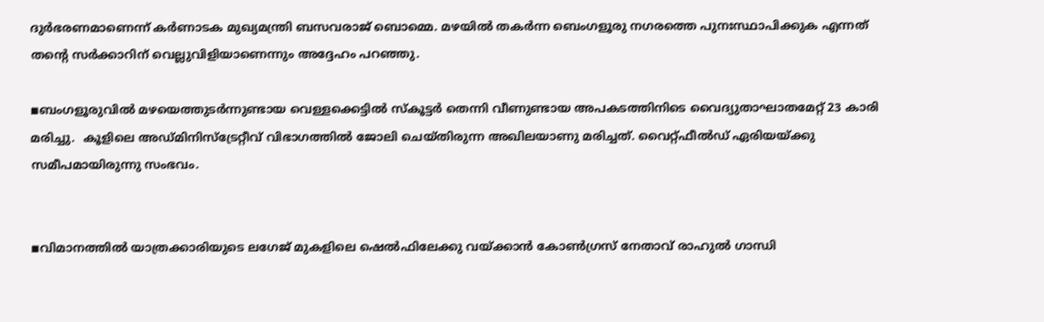ദുര്‍ഭരണമാണെന്ന് കര്‍ണാടക മുഖ്യമന്ത്രി ബസവരാജ് ബൊമ്മെ. മഴയില്‍ തകര്‍ന്ന ബെംഗളൂരു നഗരത്തെ പുനഃസ്ഥാപിക്കുക എന്നത് തന്റെ സര്‍ക്കാറിന് വെല്ലുവിളിയാണെന്നും അദ്ദേഹം പറഞ്ഞു.

◾ബംഗളൂരുവില്‍ മഴയെത്തുടര്‍ന്നുണ്ടായ വെള്ളക്കെട്ടില്‍ സ്‌കൂട്ടര്‍ തെന്നി വീണുണ്ടായ അപകടത്തിനിടെ വൈദ്യുതാഘാതമേറ്റ് 23 കാരി മരിച്ചു.  കൂളിലെ അഡ്മിനിസ്‌ട്രേറ്റീവ് വിഭാഗത്തില്‍ ജോലി ചെയ്തിരുന്ന അഖിലയാണു മരിച്ചത്. വൈറ്റ്ഫീല്‍ഡ് ഏരിയയ്ക്കു സമീപമായിരുന്നു സംഭവം.


◾വിമാനത്തില്‍ യാത്രക്കാരിയുടെ ലഗേജ് മുകളിലെ ഷെല്‍ഫിലേക്കു വയ്ക്കാന്‍ കോണ്‍ഗ്രസ് നേതാവ് രാഹുല്‍ ഗാന്ധി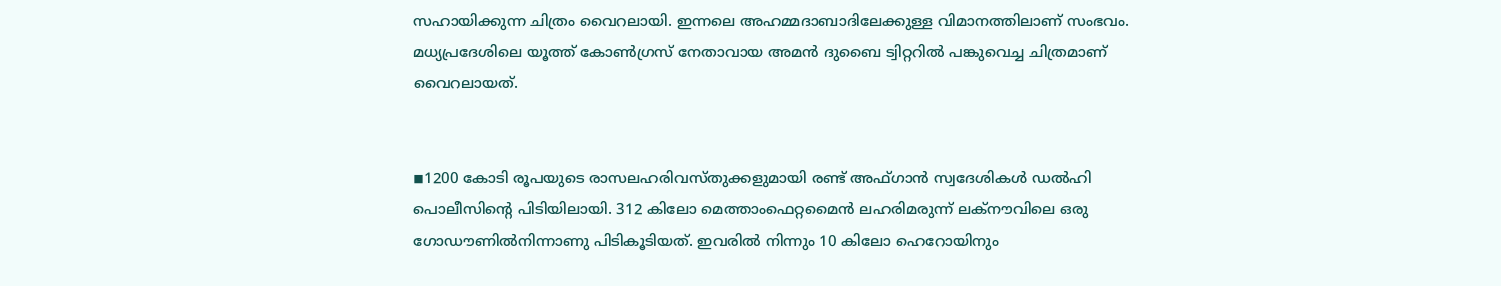സഹായിക്കുന്ന ചിത്രം വൈറലായി. ഇന്നലെ അഹമ്മദാബാദിലേക്കുള്ള വിമാനത്തിലാണ് സംഭവം. മധ്യപ്രദേശിലെ യൂത്ത് കോണ്‍ഗ്രസ് നേതാവായ അമന്‍ ദുബൈ ട്വിറ്ററില്‍ പങ്കുവെച്ച ചിത്രമാണ് വൈറലായത്.


◾1200 കോടി രൂപയുടെ രാസലഹരിവസ്തുക്കളുമായി രണ്ട് അഫ്ഗാന്‍ സ്വദേശികള്‍ ഡല്‍ഹി പൊലീസിന്റെ പിടിയിലായി. 312 കിലോ മെത്താംഫെറ്റമൈന്‍ ലഹരിമരുന്ന് ലക്നൗവിലെ ഒരു ഗോഡൗണില്‍നിന്നാണു പിടികൂടിയത്. ഇവരില്‍ നിന്നും 10 കിലോ ഹെറോയിനും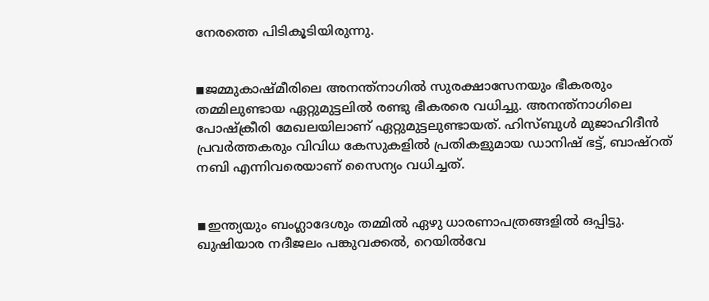നേരത്തെ പിടികൂടിയിരുന്നു.


◾ജമ്മുകാഷ്മീരിലെ അനന്ത്നാഗില്‍ സുരക്ഷാസേനയും ഭീകരരും തമ്മിലുണ്ടായ ഏറ്റുമുട്ടലില്‍ രണ്ടു ഭീകരരെ വധിച്ചു. അനന്ത്നാഗിലെ പോഷ്‌ക്രീരി മേഖലയിലാണ് ഏറ്റുമുട്ടലുണ്ടായത്. ഹിസ്ബുള്‍ മുജാഹിദീന്‍ പ്രവര്‍ത്തകരും വിവിധ കേസുകളില്‍ പ്രതികളുമായ ഡാനിഷ് ഭട്ട്, ബാഷ്റത് നബി എന്നിവരെയാണ് സൈന്യം വധിച്ചത്.


◾ഇന്ത്യയും ബംഗ്ലാദേശും തമ്മില്‍ ഏഴു ധാരണാപത്രങ്ങളില്‍ ഒപ്പിട്ടു. ഖുഷിയാര നദീജലം പങ്കുവക്കല്‍, റെയില്‍വേ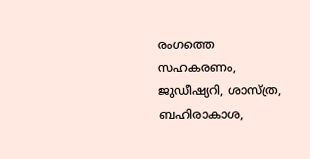രംഗത്തെ സഹകരണം, ജുഡീഷ്യറി, ശാസ്ത്ര, ബഹിരാകാശ,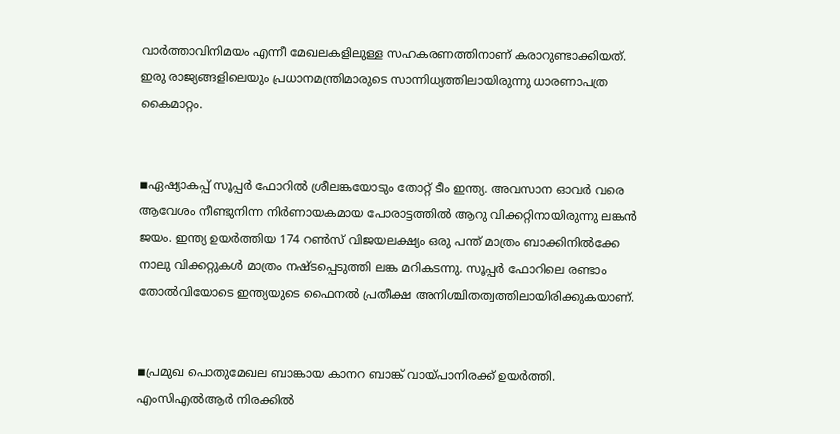വാര്‍ത്താവിനിമയം എന്നീ മേഖലകളിലുള്ള സഹകരണത്തിനാണ് കരാറുണ്ടാക്കിയത്. ഇരു രാജ്യങ്ങളിലെയും പ്രധാനമന്ത്രിമാരുടെ സാന്നിധ്യത്തിലായിരുന്നു ധാരണാപത്ര കൈമാറ്റം.


◾ഏഷ്യാകപ്പ് സൂപ്പര്‍ ഫോറില്‍ ശ്രീലങ്കയോടും തോറ്റ് ടീം ഇന്ത്യ. അവസാന ഓവര്‍ വരെ ആവേശം നീണ്ടുനിന്ന നിര്‍ണായകമായ പോരാട്ടത്തില്‍ ആറു വിക്കറ്റിനായിരുന്നു ലങ്കന്‍ ജയം. ഇന്ത്യ ഉയര്‍ത്തിയ 174 റണ്‍സ് വിജയലക്ഷ്യം ഒരു പന്ത് മാത്രം ബാക്കിനില്‍ക്കേ നാലു വിക്കറ്റുകള്‍ മാത്രം നഷ്ടപ്പെടുത്തി ലങ്ക മറികടന്നു. സൂപ്പര്‍ ഫോറിലെ രണ്ടാം തോല്‍വിയോടെ ഇന്ത്യയുടെ ഫൈനല്‍ പ്രതീക്ഷ അനിശ്ചിതത്വത്തിലായിരിക്കുകയാണ്.


◾പ്രമുഖ പൊതുമേഖല ബാങ്കായ കാനറ ബാങ്ക് വായ്പാനിരക്ക് ഉയര്‍ത്തി. എംസിഎല്‍ആര്‍ നിരക്കില്‍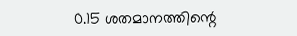0.15 ശതമാനത്തിന്റെ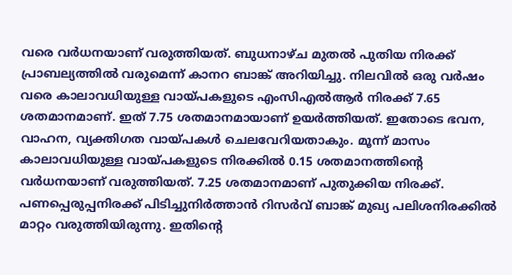വരെ വര്‍ധനയാണ് വരുത്തിയത്. ബുധനാഴ്ച മുതല്‍ പുതിയ നിരക്ക് പ്രാബല്യത്തില്‍ വരുമെന്ന് കാനറ ബാങ്ക് അറിയിച്ചു. നിലവില്‍ ഒരു വര്‍ഷം വരെ കാലാവധിയുള്ള വായ്പകളുടെ എംസിഎല്‍ആര്‍ നിരക്ക് 7.65 ശതമാനമാണ്. ഇത് 7.75 ശതമാനമായാണ് ഉയര്‍ത്തിയത്. ഇതോടെ ഭവന, വാഹന, വ്യക്തിഗത വായ്പകള്‍ ചെലവേറിയതാകും. മൂന്ന് മാസം കാലാവധിയുള്ള വായ്പകളുടെ നിരക്കില്‍ 0.15 ശതമാനത്തിന്റെ വര്‍ധനയാണ് വരുത്തിയത്. 7.25 ശതമാനമാണ് പുതുക്കിയ നിരക്ക്. പണപ്പെരുപ്പനിരക്ക് പിടിച്ചുനിര്‍ത്താന്‍ റിസര്‍വ് ബാങ്ക് മുഖ്യ പലിശനിരക്കില്‍ മാറ്റം വരുത്തിയിരുന്നു. ഇതിന്റെ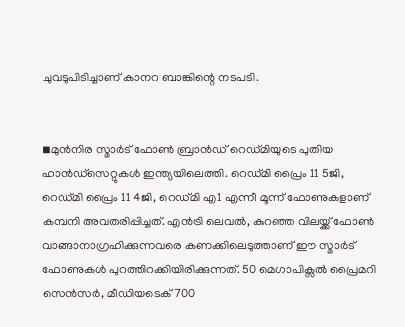ചുവടുപിടിച്ചാണ് കാനറ ബാങ്കിന്റെ നടപടി.


◾മുന്‍നിര സ്മാര്‍ട് ഫോണ്‍ ബ്രാന്‍ഡ് റെഡ്മിയുടെ പുതിയ ഹാന്‍ഡ്സെറ്റുകള്‍ ഇന്ത്യയിലെത്തി. റെഡ്മി പ്രൈം 11 5ജി, റെഡ്മി പ്രൈം 11 4ജി, റെഡ്മി എ1 എന്നീ മൂന്ന് ഫോണുകളാണ് കമ്പനി അവതരിപ്പിച്ചത്. എന്‍ട്രി ലെവല്‍, കുറഞ്ഞ വിലയ്ക്ക് ഫോണ്‍ വാങ്ങാനാഗ്രഹിക്കുന്നവരെ കണക്കിലെടുത്താണ് ഈ സ്മാര്‍ട് ഫോണുകള്‍ പുറത്തിറക്കിയിരിക്കുന്നത്. 50 മെഗാപിക്സല്‍ പ്രൈമറി സെന്‍സര്‍, മീഡിയടെക് 700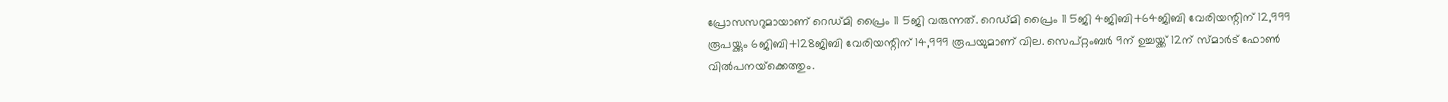പ്രോസസറുമായാണ് റെഡ്മി പ്രൈം 11 5ജി വരുന്നത്. റെഡ്മി പ്രൈം 11 5ജി 4ജിബി+64ജിബി വേരിയന്റിന് 12,999 രൂപയ്ക്കും 6ജിബി+128ജിബി വേരിയന്റിന് 14,999 രൂപയുമാണ് വില. സെപ്റ്റംബര്‍ 9ന് ഉച്ചയ്ക്ക് 12ന് സ്മാര്‍ട് ഫോണ്‍ വില്‍പനയ്‌ക്കെത്തും.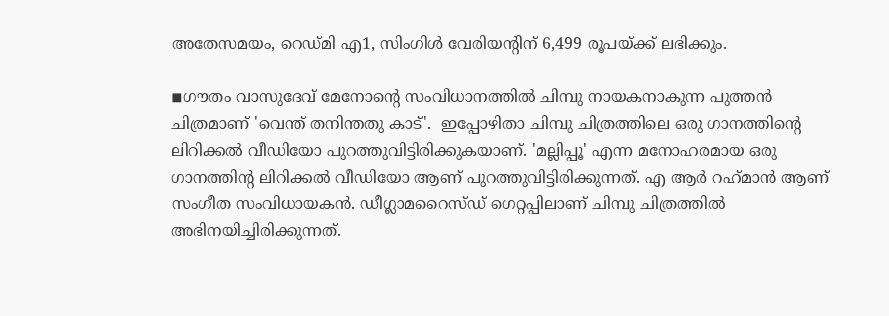അതേസമയം, റെഡ്മി എ1, സിംഗിള്‍ വേരിയന്റിന് 6,499 രൂപയ്ക്ക് ലഭിക്കും.

◾ഗൗതം വാസുദേവ് മേനോന്റെ സംവിധാനത്തില്‍ ചിമ്പു നായകനാകുന്ന പുത്തന്‍ ചിത്രമാണ് 'വെന്ത് തനിന്തതു കാട്'.  ഇപ്പോഴിതാ ചിമ്പു ചിത്രത്തിലെ ഒരു ഗാനത്തിന്റെ ലിറിക്കല്‍ വീഡിയോ പുറത്തുവിട്ടിരിക്കുകയാണ്. 'മല്ലിപ്പൂ' എന്ന മനോഹരമായ ഒരു ഗാനത്തിന്റ ലിറിക്കല്‍ വീഡിയോ ആണ് പുറത്തുവിട്ടിരിക്കുന്നത്. എ ആര്‍ റഹ്‌മാന്‍ ആണ് സംഗീത സംവിധായകന്‍. ഡീഗ്ലാമറൈസ്ഡ് ഗെറ്റപ്പിലാണ് ചിമ്പു ചിത്രത്തില്‍ അഭിനയിച്ചിരിക്കുന്നത്.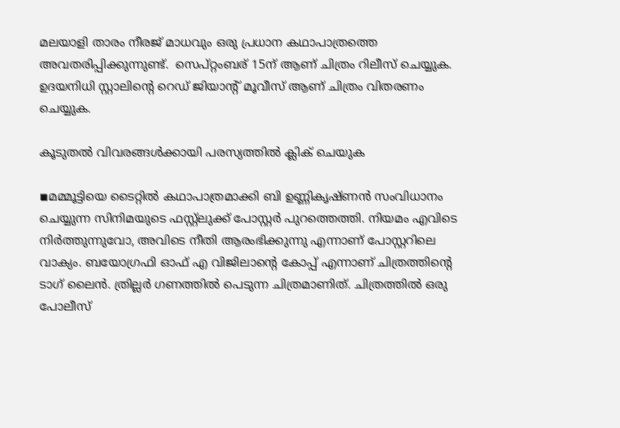മലയാളി താരം നീരജ് മാധവും ഒരു പ്രധാന കഥാപാത്രത്തെ അവതരിപ്പിക്കുന്നുണ്ട്.  സെപ്റ്റംബര് 15ന് ആണ് ചിത്രം റിലീസ് ചെയ്യുക. ഉദയനിധി സ്റ്റാലിന്റെ റെഡ് ജിയാന്റ് മൂവീസ് ആണ് ചിത്രം വിതരണം ചെയ്യുക.

കൂടുതൽ വിവരങ്ങൾക്കായി പരസ്യത്തിൽ ക്ലിക് ചെയുക

◾മമ്മൂട്ടിയെ ടൈറ്റില്‍ കഥാപാത്രമാക്കി ബി ഉണ്ണികൃഷ്ണന്‍ സംവിധാനം ചെയ്യുന്ന സിനിമയുടെ ഫസ്റ്റ്ലുക്ക് പോസ്റ്റര്‍ പുറത്തെത്തി. നിയമം എവിടെ നിര്‍ത്തുന്നുവോ, അവിടെ നീതി ആരംഭിക്കുന്നു എന്നാണ് പോസ്റ്ററിലെ വാക്യം. ബയോഗ്രഫി ഓഫ് എ വിജിലാന്റെ കോപ്പ് എന്നാണ് ചിത്രത്തിന്റെ ടാഗ് ലൈന്‍. ത്രില്ലര്‍ ഗണത്തില്‍ പെടുന്ന ചിത്രമാണിത്. ചിത്രത്തില്‍ ഒരു പോലീസ്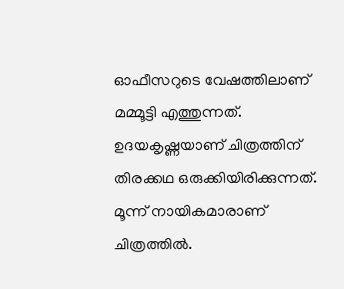ഓഫീസറുടെ വേഷത്തിലാണ് മമ്മൂട്ടി എത്തുന്നത്. ഉദയകൃഷ്ണയാണ് ചിത്രത്തിന് തിരക്കഥ ഒരുക്കിയിരിക്കുന്നത്. മൂന്ന് നായികമാരാണ് ചിത്രത്തില്‍.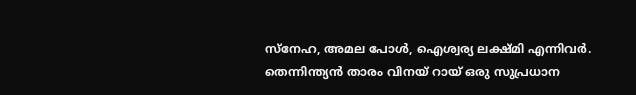സ്നേഹ, അമല പോള്‍, ഐശ്വര്യ ലക്ഷ്മി എന്നിവര്‍. തെന്നിന്ത്യന്‍ താരം വിനയ് റായ് ഒരു സുപ്രധാന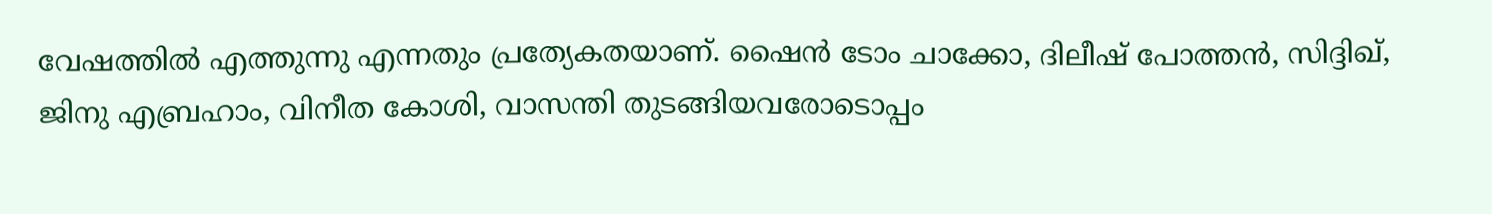വേഷത്തില്‍ എത്തുന്നു എന്നതും പ്രത്യേകതയാണ്. ഷൈന്‍ ടോം ചാക്കോ, ദിലീഷ് പോത്തന്‍, സിദ്ദിഖ്, ജിനു എബ്രഹാം, വിനീത കോശി, വാസന്തി തുടങ്ങിയവരോടൊപ്പം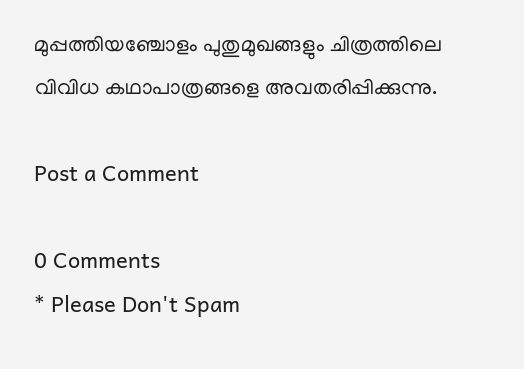മുപ്പത്തിയഞ്ചോളം പുതുമുഖങ്ങളും ചിത്രത്തിലെ വിവിധ കഥാപാത്രങ്ങളെ അവതരിപ്പിക്കുന്നു.

Post a Comment

0 Comments
* Please Don't Spam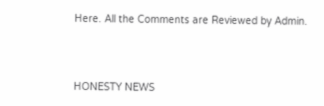Here. All the Comments are Reviewed by Admin.



HONESTY NEWS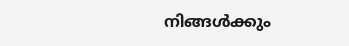നിങ്ങൾക്കും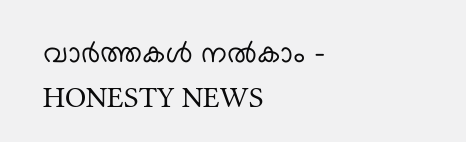വാർത്തകൾ നൽകാം - HONESTY NEWS